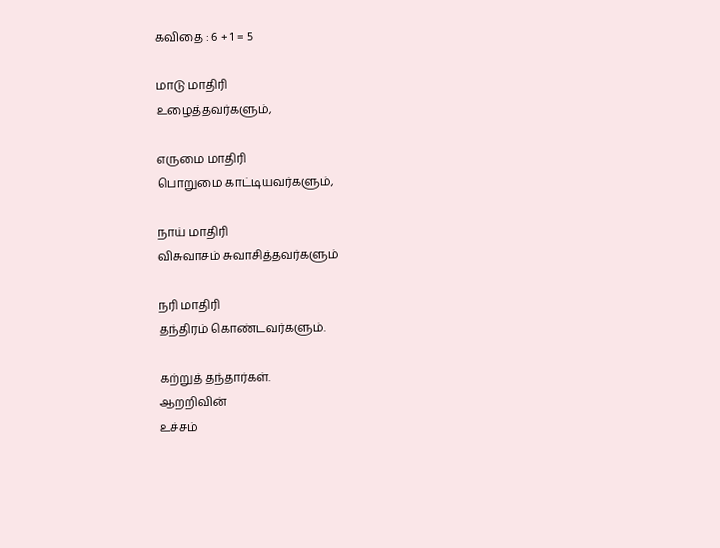கவிதை : 6 + 1 = 5

மாடு மாதிரி
உழைத்தவர்களும்,

எருமை மாதிரி
பொறுமை காட்டியவர்களும்,

நாய் மாதிரி
விசுவாசம் சுவாசித்தவர்களும்

நரி மாதிரி
தந்திரம் கொண்டவர்களும்.

கற்றுத் தந்தார்கள்.
ஆறறிவின்
உச்சம்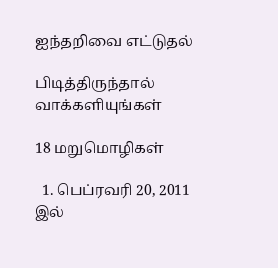ஐந்தறிவை எட்டுதல்

பிடித்திருந்தால் வாக்களியுங்கள்

18 மறுமொழிகள்

  1. பெப்ரவரி 20, 2011 இல்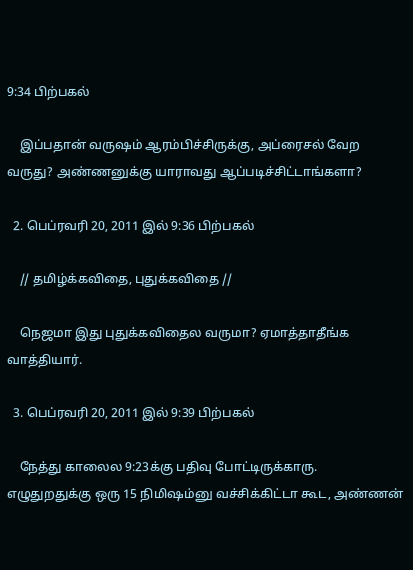9:34 பிற்பகல்

    இப்பதான் வருஷம் ஆரம்பிச்சிருக்கு, அப்ரைசல் வேற வருது? அண்ணனுக்கு யாராவது ஆப்படிச்சிட்டாங்களா?

  2. பெப்ரவரி 20, 2011 இல் 9:36 பிற்பகல்

    // தமிழ்க்கவிதை, புதுக்கவிதை //

    நெஜமா இது புதுக்கவிதைல வருமா? ஏமாத்தாதீங்க வாத்தியார்.

  3. பெப்ரவரி 20, 2011 இல் 9:39 பிற்பகல்

    நேத்து காலைல 9:23க்கு பதிவு போட்டிருக்காரு. எழுதுறதுக்கு ஒரு 15 நிமிஷம்னு வச்சிக்கிட்டா கூட, அண்ணன்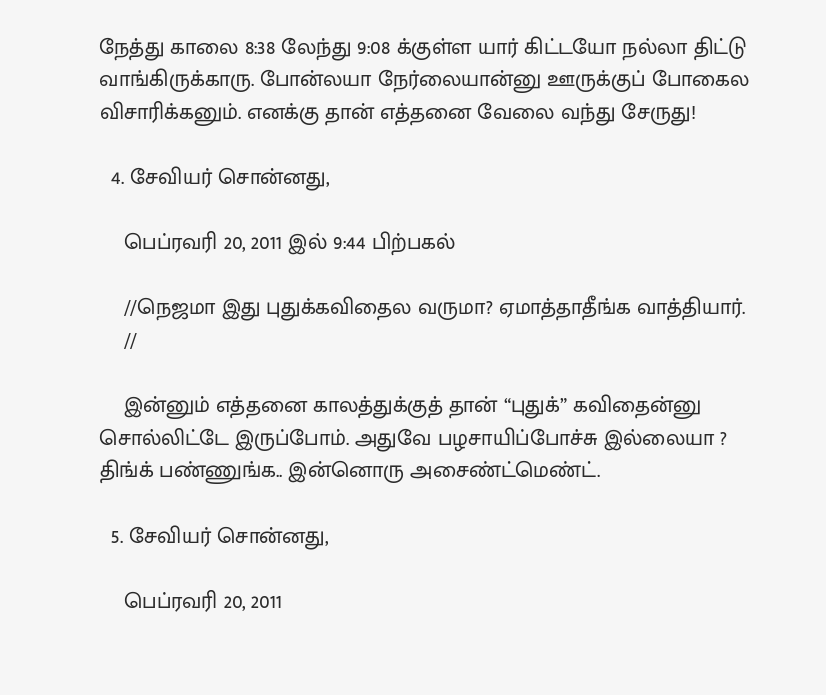நேத்து காலை 8:38 லேந்து 9:08 க்குள்ள யார் கிட்டயோ நல்லா திட்டு வாங்கிருக்காரு. போன்லயா நேர்லையான்னு ஊருக்குப் போகைல விசாரிக்கனும். எனக்கு தான் எத்தனை வேலை வந்து சேருது!

  4. சேவியர் சொன்னது,

    பெப்ரவரி 20, 2011 இல் 9:44 பிற்பகல்

    //நெஜமா இது புதுக்கவிதைல வருமா? ஏமாத்தாதீங்க வாத்தியார்.
    //

    இன்னும் எத்தனை காலத்துக்குத் தான் “புதுக்” கவிதைன்னு சொல்லிட்டே இருப்போம். அதுவே பழசாயிப்போச்சு இல்லையா ? திங்க் பண்ணுங்க.. இன்னொரு அசைண்ட்மெண்ட்.

  5. சேவியர் சொன்னது,

    பெப்ரவரி 20, 2011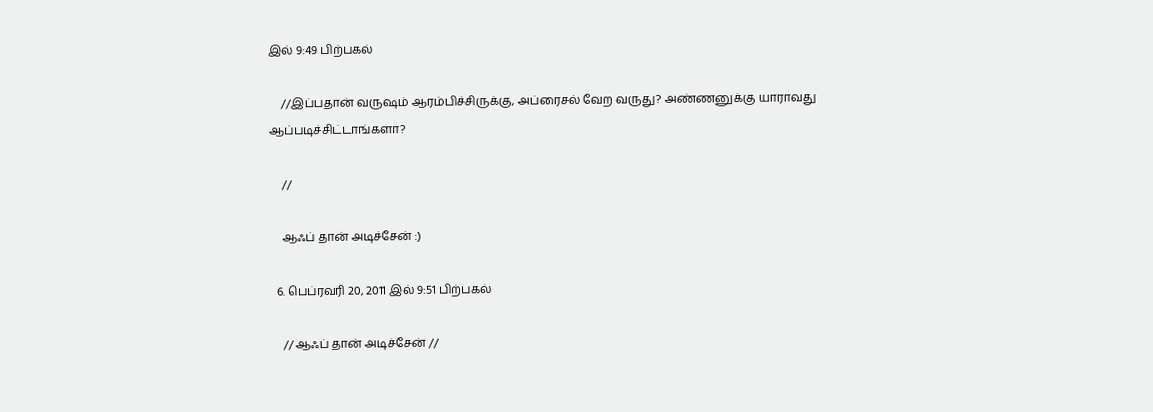இல் 9:49 பிற்பகல்

    //இப்பதான் வருஷம் ஆரம்பிச்சிருக்கு, அப்ரைசல் வேற வருது? அண்ணனுக்கு யாராவது ஆப்படிச்சிட்டாங்களா?

    //

    ஆஃப் தான் அடிச்சேன் :)

  6. பெப்ரவரி 20, 2011 இல் 9:51 பிற்பகல்

    // ஆஃப் தான் அடிச்சேன் //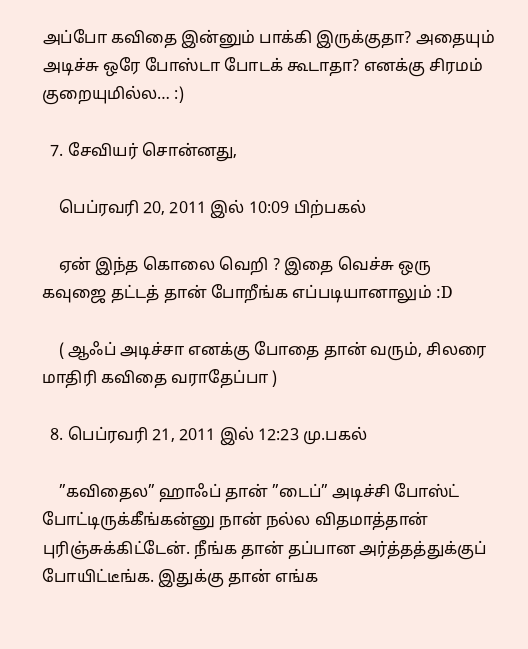அப்போ கவிதை இன்னும் பாக்கி இருக்குதா? அதையும் அடிச்சு ஒரே போஸ்டா போடக் கூடாதா? எனக்கு சிரமம் குறையுமில்ல… :)

  7. சேவியர் சொன்னது,

    பெப்ரவரி 20, 2011 இல் 10:09 பிற்பகல்

    ஏன் இந்த கொலை வெறி ? இதை வெச்சு ஒரு கவுஜை தட்டத் தான் போறீங்க எப்படியானாலும் :D

    ( ஆஃப் அடிச்சா எனக்கு போதை தான் வரும், சிலரை மாதிரி கவிதை வராதேப்பா )

  8. பெப்ரவரி 21, 2011 இல் 12:23 மு.பகல்

    ”கவிதைல” ஹாஃப் தான் ”டைப்” அடிச்சி போஸ்ட் போட்டிருக்கீங்கன்னு நான் நல்ல விதமாத்தான் புரிஞ்சுக்கிட்டேன். நீங்க தான் தப்பான அர்த்தத்துக்குப் போயிட்டீங்க. இதுக்கு தான் எங்க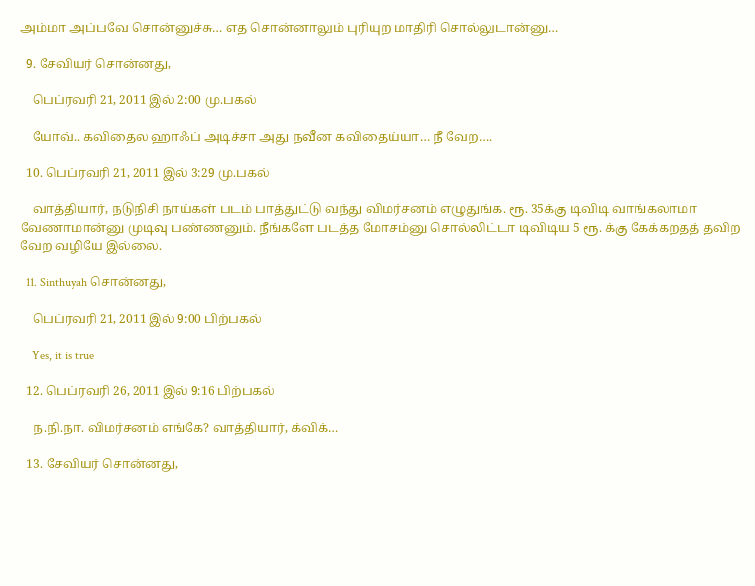அம்மா அப்பவே சொன்னுச்சு… எத சொன்னாலும் புரியுற மாதிரி சொல்லுடான்னு…

  9. சேவியர் சொன்னது,

    பெப்ரவரி 21, 2011 இல் 2:00 மு.பகல்

    யோவ்.. கவிதைல ஹாஃப் அடிச்சா அது நவீன கவிதைய்யா… நீ வேற….

  10. பெப்ரவரி 21, 2011 இல் 3:29 மு.பகல்

    வாத்தியார், நடுநிசி நாய்கள் படம் பாத்துட்டு வந்து விமர்சனம் எழுதுங்க. ரூ. 35க்கு டிவிடி வாங்கலாமா வேணாமான்னு முடிவு பண்ணனும். நீங்களே படத்த மோசம்னு சொல்லிட்டா டிவிடிய 5 ரூ. க்கு கேக்கறதத் தவிற வேற வழியே இல்லை.

  11. Sinthuyah சொன்னது,

    பெப்ரவரி 21, 2011 இல் 9:00 பிற்பகல்

    Yes, it is true

  12. பெப்ரவரி 26, 2011 இல் 9:16 பிற்பகல்

    ந.நி.நா. விமர்சனம் எங்கே? வாத்தியார், க்விக்…

  13. சேவியர் சொன்னது,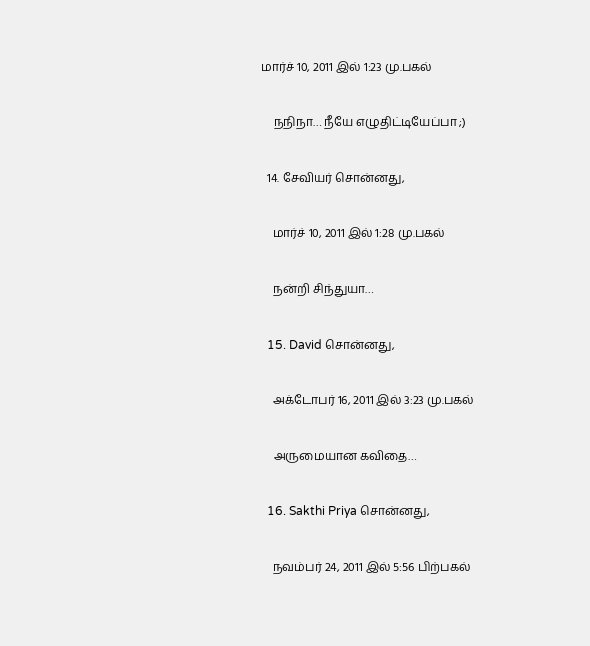மார்ச் 10, 2011 இல் 1:23 மு.பகல்

    நநிநா… நீயே எழுதிட்டியேப்பா ;)

  14. சேவியர் சொன்னது,

    மார்ச் 10, 2011 இல் 1:28 மு.பகல்

    நன்றி சிந்துயா…

  15. David சொன்னது,

    அக்டோபர் 16, 2011 இல் 3:23 மு.பகல்

    அருமையான கவிதை…

  16. Sakthi Priya சொன்னது,

    நவம்பர் 24, 2011 இல் 5:56 பிற்பகல்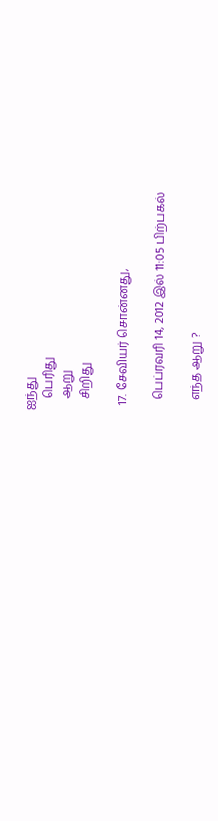ஐந்து
    பெரிது
    ஆறு
    சிறிது

  17. சேவியர் சொன்னது,

    பெப்ரவரி 14, 2012 இல் 11:05 பிற்பகல்

    எந்த ஆறு ?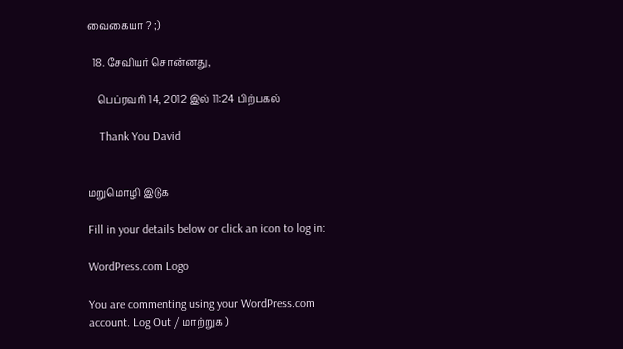வைகையா ? ;)

  18. சேவியர் சொன்னது,

    பெப்ரவரி 14, 2012 இல் 11:24 பிற்பகல்

    Thank You David


மறுமொழி இடுக

Fill in your details below or click an icon to log in:

WordPress.com Logo

You are commenting using your WordPress.com account. Log Out / மாற்றுக )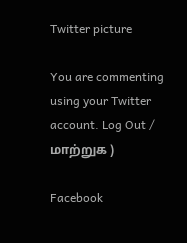Twitter picture

You are commenting using your Twitter account. Log Out / மாற்றுக )

Facebook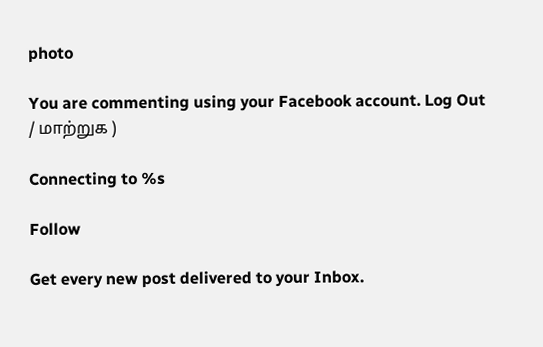photo

You are commenting using your Facebook account. Log Out / மாற்றுக )

Connecting to %s

Follow

Get every new post delivered to your Inbox.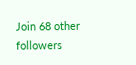Join 68 other followers